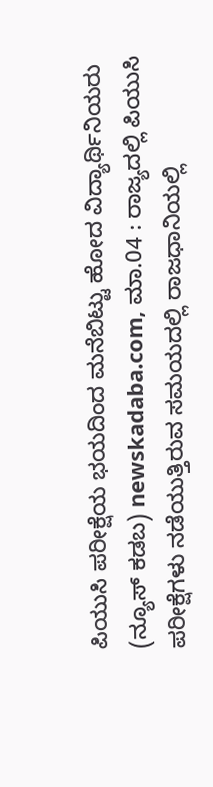ಪಿಯುಸಿ ಪರೀಕ್ಷೆಯ ಭಯದಿಂದ ಮನೆಬಿಟ್ಟು ಹೋದ ವಿದ್ಯಾರ್ಥಿನಿಯರು
(ನ್ಯೂಸ್ ಕಡಬ) newskadaba.com, ಮಾ.04 : ರಾಜ್ಯದಲ್ಲಿ ಪಿಯುಸಿ ಪರೀಕ್ಷೆಗಳು ನಡೆಯುತ್ತಿರುವ ಸಮಯದಲ್ಲಿ ರಾಜಧಾನಿಯಲ್ಲಿ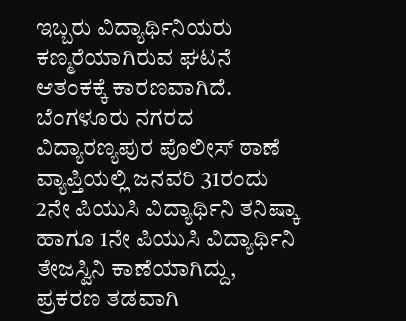ಇಬ್ಬರು ವಿದ್ಯಾರ್ಥಿನಿಯರು ಕಣ್ಮರೆಯಾಗಿರುವ ಘಟನೆ ಆತಂಕಕ್ಕೆ ಕಾರಣವಾಗಿದೆ. ಬೆಂಗಳೂರು ನಗರದ ವಿದ್ಯಾರಣ್ಯಪುರ ಪೊಲೀಸ್ ಠಾಣೆ ವ್ಯಾಪ್ತಿಯಲ್ಲಿ ಜನವರಿ 31ರಂದು 2ನೇ ಪಿಯುಸಿ ವಿದ್ಯಾರ್ಥಿನಿ ತನಿಷ್ಕಾ ಹಾಗೂ 1ನೇ ಪಿಯುಸಿ ವಿದ್ಯಾರ್ಥಿನಿ ತೇಜಸ್ವಿನಿ ಕಾಣೆಯಾಗಿದ್ದು, ಪ್ರಕರಣ ತಡವಾಗಿ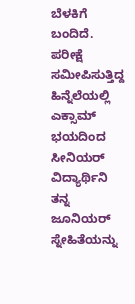ಬೆಳಕಿಗೆ ಬಂದಿದೆ. ಪರೀಕ್ಷೆ ಸಮೀಪಿಸುತ್ತಿದ್ದ ಹಿನ್ನೆಲೆಯಲ್ಲಿ ಎಕ್ಸಾಮ್ ಭಯದಿಂದ ಸೀನಿಯರ್ ವಿದ್ಯಾರ್ಥಿನಿ ತನ್ನ ಜೂನಿಯರ್ ಸ್ನೇಹಿತೆಯನ್ನು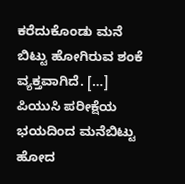ಕರೆದುಕೊಂಡು ಮನೆ ಬಿಟ್ಟು ಹೋಗಿರುವ ಶಂಕೆ ವ್ಯಕ್ತವಾಗಿದೆ. […]
ಪಿಯುಸಿ ಪರೀಕ್ಷೆಯ ಭಯದಿಂದ ಮನೆಬಿಟ್ಟು ಹೋದ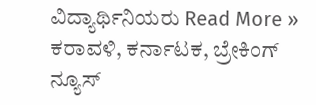ವಿದ್ಯಾರ್ಥಿನಿಯರು Read More »
ಕರಾವಳಿ, ಕರ್ನಾಟಕ, ಬ್ರೇಕಿಂಗ್ ನ್ಯೂಸ್